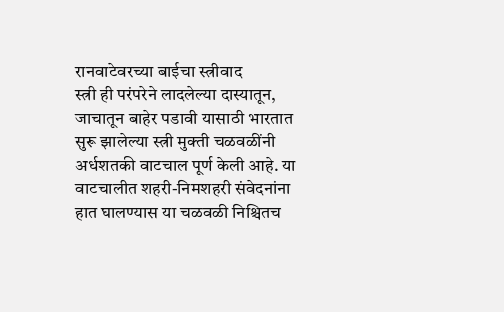रानवाटेवरच्या बाईचा स्त्रीवाद
स्त्री ही परंपरेने लादलेल्या दास्यातून, जाचातून बाहेर पडावी यासाठी भारतात सुरू झालेल्या स्त्री मुक्ती चळवळींनी अर्धशतकी वाटचाल पूर्ण केली आहे. या वाटचालीत शहरी-निमशहरी संवेदनांना हात घालण्यास या चळवळी निश्चितच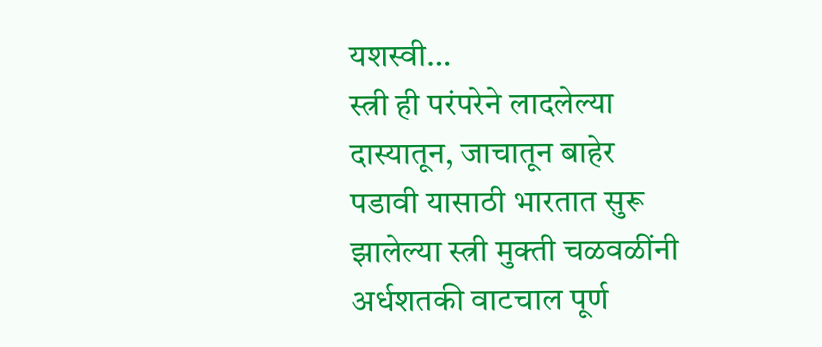यशस्वी…
स्त्री ही परंपरेने लादलेल्या दास्यातून, जाचातून बाहेर पडावी यासाठी भारतात सुरू झालेल्या स्त्री मुक्ती चळवळींनी अर्धशतकी वाटचाल पूर्ण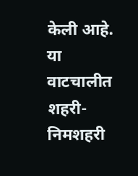केली आहे. या वाटचालीत शहरी-निमशहरी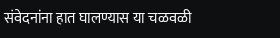संवेदनांना हात घालण्यास या चळवळी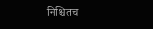निश्चितच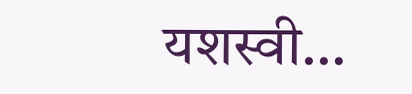यशस्वी…